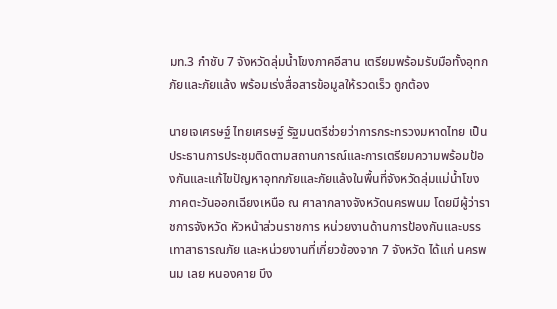มท.3 กำชับ 7 จังหวัดลุ่มน้ำโขงภาคอีสาน เตรียมพร้อมรับมือทั้งอุทกภัยและภัยแล้ง พร้อมเร่งสื่อสารข้อมูลให้รวดเร็ว ถูกต้อง

นายเจเศรษฐ์ ไทยเศรษฐ์ รัฐมนตรีช่วยว่าการกระทรวงมหาดไทย เป็นประธานการประชุมติดตามสถานการณ์และการเตรียมความพร้อมป้องกันและแก้ไขปัญหาอุทกภัยและภัยแล้งในพื้นที่จังหวัดลุ่มแม่น้ำโขง ภาคตะวันออกเฉียงเหนือ ณ ศาลากลางจังหวัดนครพนม โดยมีผู้ว่าราชการจังหวัด หัวหน้าส่วนราชการ หน่วยงานด้านการป้องกันและบรรเทาสาธารณภัย และหน่วยงานที่เกี่ยวข้องจาก 7 จังหวัด ได้แก่ นครพนม เลย หนองคาย บึง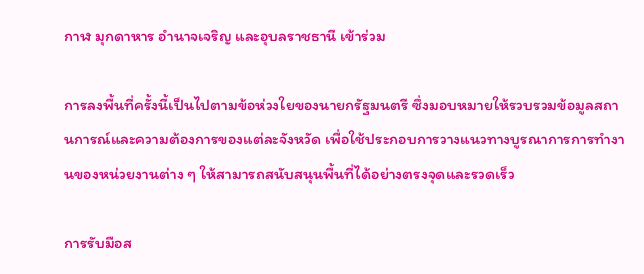กาฬ มุกดาหาร อำนาจเจริญ และอุบลราชธานี เข้าร่วม

การลงพื้นที่ครั้งนี้เป็นไปตามข้อห่วงใยของนายกรัฐมนตรี ซึ่งมอบหมายให้รวบรวมข้อมูลสถานการณ์และความต้องการของแต่ละจังหวัด เพื่อใช้ประกอบการวางแนวทางบูรณาการการทำงานของหน่วยงานต่าง ๆ ให้สามารถสนับสนุนพื้นที่ได้อย่างตรงจุดและรวดเร็ว

การรับมือส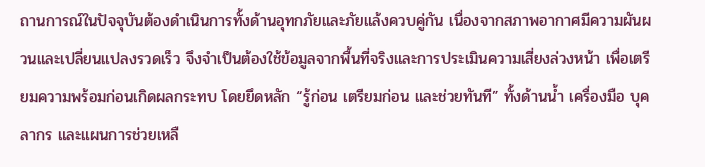ถานการณ์ในปัจจุบันต้องดำเนินการทั้งด้านอุทกภัยและภัยแล้งควบคู่กัน เนื่องจากสภาพอากาศมีความผันผวนและเปลี่ยนแปลงรวดเร็ว จึงจำเป็นต้องใช้ข้อมูลจากพื้นที่จริงและการประเมินความเสี่ยงล่วงหน้า เพื่อเตรียมความพร้อมก่อนเกิดผลกระทบ โดยยึดหลัก “รู้ก่อน เตรียมก่อน และช่วยทันที” ทั้งด้านน้ำ เครื่องมือ บุคลากร และแผนการช่วยเหลื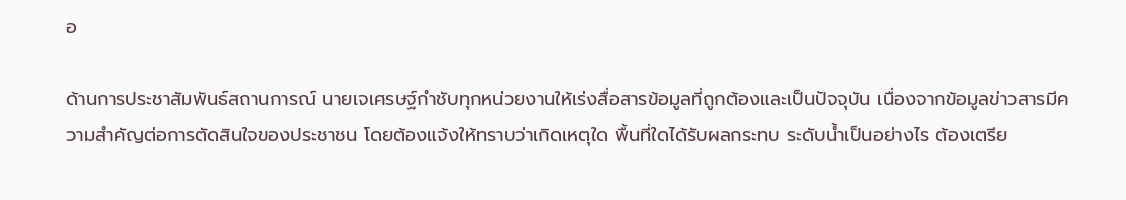อ

ด้านการประชาสัมพันธ์สถานการณ์ นายเจเศรษฐ์กำชับทุกหน่วยงานให้เร่งสื่อสารข้อมูลที่ถูกต้องและเป็นปัจจุบัน เนื่องจากข้อมูลข่าวสารมีความสำคัญต่อการตัดสินใจของประชาชน โดยต้องแจ้งให้ทราบว่าเกิดเหตุใด พื้นที่ใดได้รับผลกระทบ ระดับน้ำเป็นอย่างไร ต้องเตรีย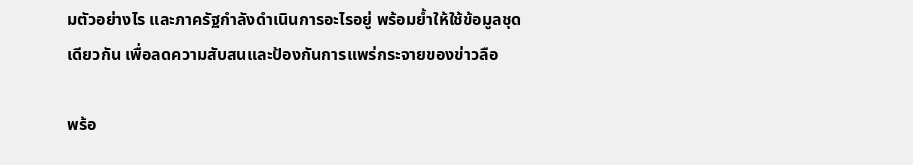มตัวอย่างไร และภาครัฐกำลังดำเนินการอะไรอยู่ พร้อมย้ำให้ใช้ข้อมูลชุดเดียวกัน เพื่อลดความสับสนและป้องกันการแพร่กระจายของข่าวลือ

พร้อ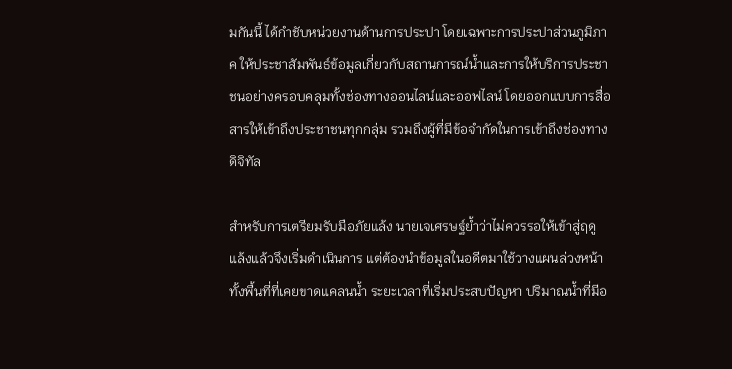มกันนี้ ได้กำชับหน่วยงานด้านการประปา โดยเฉพาะการประปาส่วนภูมิภาค ให้ประชาสัมพันธ์ข้อมูลเกี่ยวกับสถานการณ์น้ำและการให้บริการประชาชนอย่างครอบคลุมทั้งช่องทางออนไลน์และออฟไลน์ โดยออกแบบการสื่อสารให้เข้าถึงประชาชนทุกกลุ่ม รวมถึงผู้ที่มีข้อจำกัดในการเข้าถึงช่องทางดิจิทัล

สำหรับการเตรียมรับมือภัยแล้ง นายเจเศรษฐ์ย้ำว่าไม่ควรรอให้เข้าสู่ฤดูแล้งแล้วจึงเริ่มดำเนินการ แต่ต้องนำข้อมูลในอดีตมาใช้วางแผนล่วงหน้า ทั้งพื้นที่ที่เคยขาดแคลนน้ำ ระยะเวลาที่เริ่มประสบปัญหา ปริมาณน้ำที่มีอ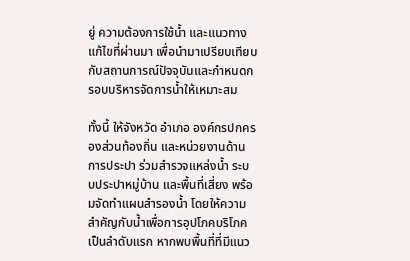ยู่ ความต้องการใช้น้ำ และแนวทางแก้ไขที่ผ่านมา เพื่อนำมาเปรียบเทียบกับสถานการณ์ปัจจุบันและกำหนดกรอบบริหารจัดการน้ำให้เหมาะสม

ทั้งนี้ ให้จังหวัด อำเภอ องค์กรปกครองส่วนท้องถิ่น และหน่วยงานด้านการประปา ร่วมสำรวจแหล่งน้ำ ระบบประปาหมู่บ้าน และพื้นที่เสี่ยง พร้อมจัดทำแผนสำรองน้ำ โดยให้ความสำคัญกับน้ำเพื่อการอุปโภคบริโภคเป็นลำดับแรก หากพบพื้นที่ที่มีแนว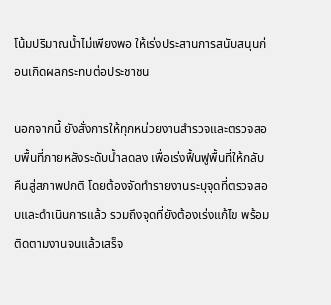โน้มปริมาณน้ำไม่เพียงพอ ให้เร่งประสานการสนับสนุนก่อนเกิดผลกระทบต่อประชาชน

นอกจากนี้ ยังสั่งการให้ทุกหน่วยงานสำรวจและตรวจสอบพื้นที่ภายหลังระดับน้ำลดลง เพื่อเร่งฟื้นฟูพื้นที่ให้กลับคืนสู่สภาพปกติ โดยต้องจัดทำรายงานระบุจุดที่ตรวจสอบและดำเนินการแล้ว รวมถึงจุดที่ยังต้องเร่งแก้ไข พร้อมติดตามงานจนแล้วเสร็จ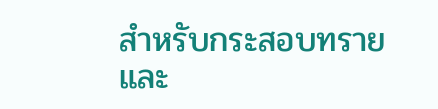สำหรับกระสอบทรายและ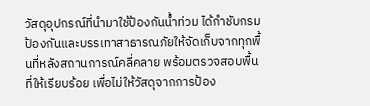วัสดุอุปกรณ์ที่นำมาใช้ป้องกันน้ำท่วม ได้กำชับกรมป้องกันและบรรเทาสาธารณภัยให้จัดเก็บจากทุกพื้นที่หลังสถานการณ์คลี่คลาย พร้อมตรวจสอบพื้นที่ให้เรียบร้อย เพื่อไม่ให้วัสดุจากการป้อง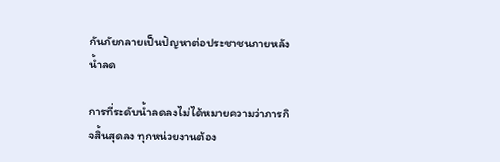กันภัยกลายเป็นปัญหาต่อประชาชนภายหลังน้ำลด

การที่ระดับน้ำลดลงไม่ได้หมายความว่าภารกิจสิ้นสุดลง ทุกหน่วยงานต้อง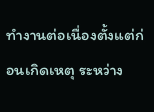ทำงานต่อเนื่องตั้งแต่ก่อนเกิดเหตุ ระหว่าง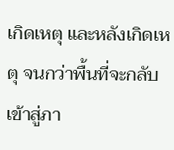เกิดเหตุ และหลังเกิดเหตุ จนกว่าพื้นที่จะกลับเข้าสู่ภา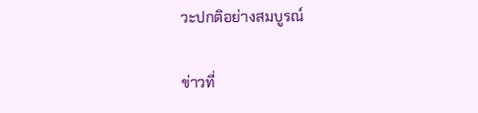วะปกติอย่างสมบูรณ์

ข่าวที่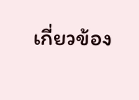เกี่ยวข้อง